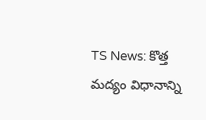TS News: కొత్త మద్యం విధానాన్ని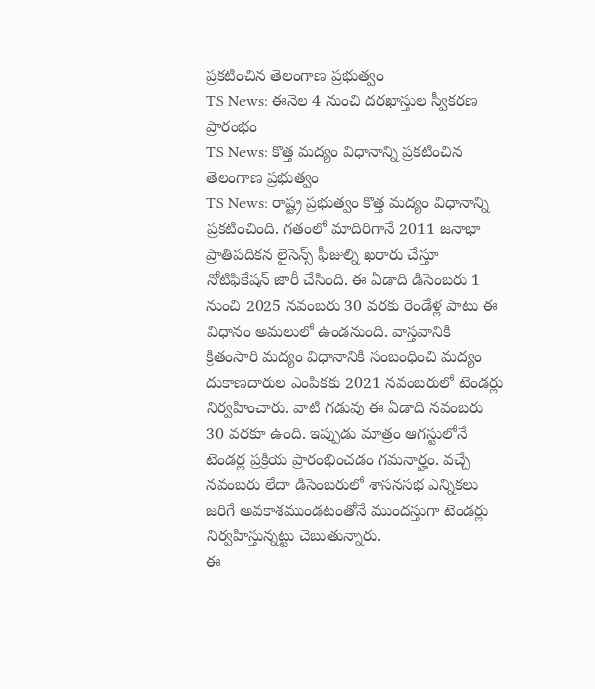ప్రకటించిన తెలంగాణ ప్రభుత్వం
TS News: ఈనెల 4 నుంచి దరఖాస్తుల స్వీకరణ ప్రారంభం
TS News: కొత్త మద్యం విధానాన్ని ప్రకటించిన తెలంగాణ ప్రభుత్వం
TS News: రాష్ట్ర ప్రభుత్వం కొత్త మద్యం విధానాన్ని ప్రకటించింది. గతంలో మాదిరిగానే 2011 జనాభా ప్రాతిపదికన లైసెన్స్ ఫీజుల్ని ఖరారు చేస్తూ నోటిఫికేషన్ జారీ చేసింది. ఈ ఏడాది డిసెంబరు 1 నుంచి 2025 నవంబరు 30 వరకు రెండేళ్ల పాటు ఈ విధానం అమలులో ఉండనుంది. వాస్తవానికి క్రితంసారి మద్యం విధానానికి సంబంధించి మద్యం దుకాణదారుల ఎంపికకు 2021 నవంబరులో టెండర్లు నిర్వహించారు. వాటి గడువు ఈ ఏడాది నవంబరు 30 వరకూ ఉంది. ఇప్పుడు మాత్రం ఆగస్టులోనే టెండర్ల ప్రక్రియ ప్రారంభించడం గమనార్హం. వచ్చే నవంబరు లేదా డిసెంబరులో శాసనసభ ఎన్నికలు జరిగే అవకాశముండటంతోనే ముందస్తుగా టెండర్లు నిర్వహిస్తున్నట్టు చెబుతున్నారు.
ఈ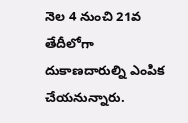నెల 4 నుంచి 21వ తేదీలోగా దుకాణదారుల్ని ఎంపిక చేయనున్నారు.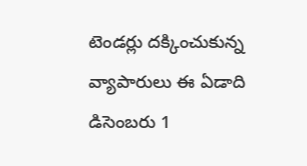టెండర్లు దక్కించుకున్న వ్యాపారులు ఈ ఏడాది డిసెంబరు 1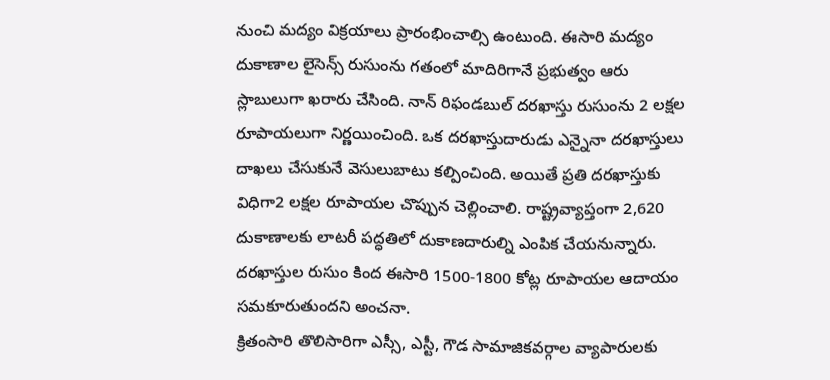నుంచి మద్యం విక్రయాలు ప్రారంభించాల్సి ఉంటుంది. ఈసారి మద్యం దుకాణాల లైసెన్స్ రుసుంను గతంలో మాదిరిగానే ప్రభుత్వం ఆరు స్లాబులుగా ఖరారు చేసింది. నాన్ రిఫండబుల్ దరఖాస్తు రుసుంను 2 లక్షల రూపాయలుగా నిర్ణయించింది. ఒక దరఖాస్తుదారుడు ఎన్నైనా దరఖాస్తులు దాఖలు చేసుకునే వెసులుబాటు కల్పించింది. అయితే ప్రతి దరఖాస్తుకు విధిగా2 లక్షల రూపాయల చొప్పున చెల్లించాలి. రాష్ట్రవ్యాప్తంగా 2,620 దుకాణాలకు లాటరీ పద్ధతిలో దుకాణదారుల్ని ఎంపిక చేయనున్నారు. దరఖాస్తుల రుసుం కింద ఈసారి 1500-1800 కోట్ల రూపాయల ఆదాయం సమకూరుతుందని అంచనా.
క్రితంసారి తొలిసారిగా ఎస్సీ, ఎస్టీ, గౌడ సామాజికవర్గాల వ్యాపారులకు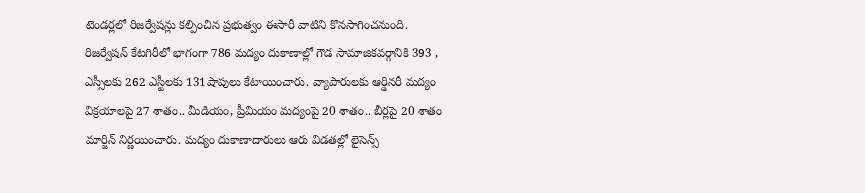టెండర్లలో రిజర్వేషన్లు కల్పించిన ప్రభుత్వం ఈసారీ వాటిని కొనసాగించనుంది. రిజర్వేషన్ కేటగిరీలో భాగంగా 786 మద్యం దుకాణాల్లో గౌడ సామాజికవర్గానికి 393 , ఎస్సీలకు 262 ఎస్టీలకు 131షాపులు కేటాయించారు. వ్యాపారులకు ఆర్డినరీ మద్యం విక్రయాలపై 27 శాతం.. మీడియం, ప్రీమియం మద్యంపై 20 శాతం.. బీర్లపై 20 శాతం మార్జిన్ నిర్ణయించారు. మద్యం దుకాణాదారులు ఆరు విడతల్లో లైసెన్స్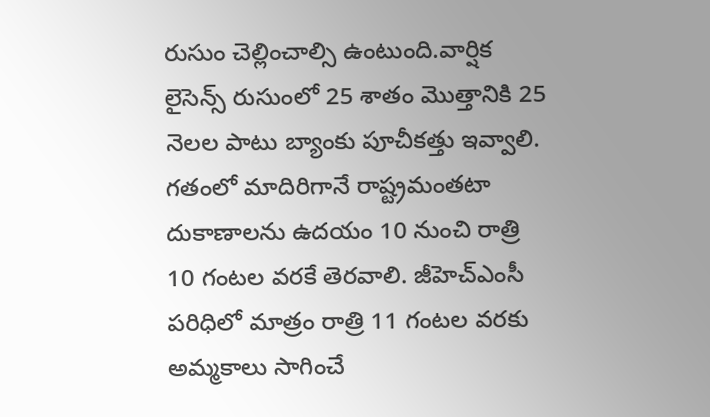రుసుం చెల్లించాల్సి ఉంటుంది.వార్షిక లైసెన్స్ రుసుంలో 25 శాతం మొత్తానికి 25 నెలల పాటు బ్యాంకు పూచీకత్తు ఇవ్వాలి. గతంలో మాదిరిగానే రాష్ట్రమంతటా దుకాణాలను ఉదయం 10 నుంచి రాత్రి 10 గంటల వరకే తెరవాలి. జీహెచ్ఎంసీ పరిధిలో మాత్రం రాత్రి 11 గంటల వరకు అమ్మకాలు సాగించే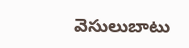వెసులుబాటు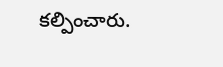కల్పించారు.